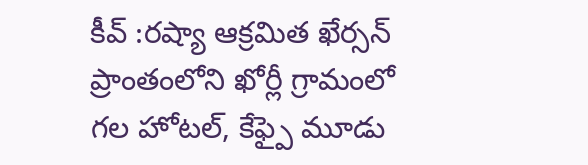కీవ్ :రష్యా ఆక్రమిత ఖేర్సన్ ప్రాంతంలోని ఖోర్లీ గ్రామంలో గల హోటల్, కేఫ్పై మూడు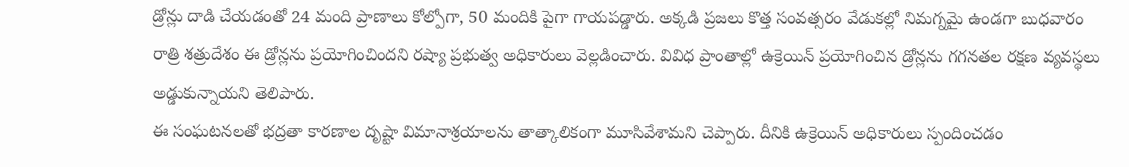డ్రోన్లు దాడి చేయడంతో 24 మంది ప్రాణాలు కోల్పోగా, 50 మందికి పైగా గాయపడ్డారు. అక్కడి ప్రజలు కొత్త సంవత్సరం వేడుకల్లో నిమగ్నమై ఉండగా బుధవారం రాత్రి శత్రుదేశం ఈ డ్రోన్లను ప్రయోగించిందని రష్యా ప్రభుత్వ అధికారులు వెల్లడించారు. వివిధ ప్రాంతాల్లో ఉక్రెయిన్ ప్రయోగించిన డ్రోన్లను గగనతల రక్షణ వ్యవస్థలు అడ్డుకున్నాయని తెలిపారు.
ఈ సంఘటనలతో భద్రతా కారణాల దృష్టా విమానాశ్రయాలను తాత్కాలికంగా మూసివేశామని చెప్పారు. దీనికి ఉక్రెయిన్ అధికారులు స్పందించడం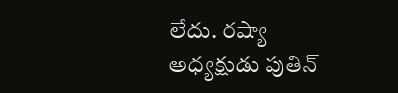లేదు. రష్యా అధ్యక్షుడు పుతిన్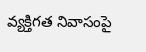వ్యక్తిగత నివాసంపై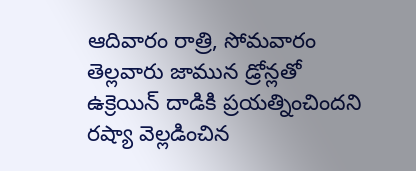ఆదివారం రాత్రి, సోమవారం తెల్లవారు జామున డ్రోన్లతో ఉక్రెయిన్ దాడికి ప్రయత్నించిందని రష్యా వెల్లడించిన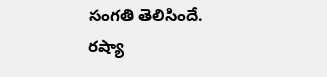సంగతి తెలిసిందే. రష్యా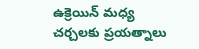ఉక్రెయిన్ మధ్య చర్చలకు ప్రయత్నాలు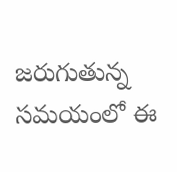జరుగుతున్న సమయంలో ఈ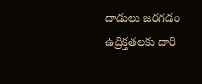దాడులు జరగడం ఉద్రిక్తతలకు దారి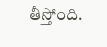తీస్తోంది.